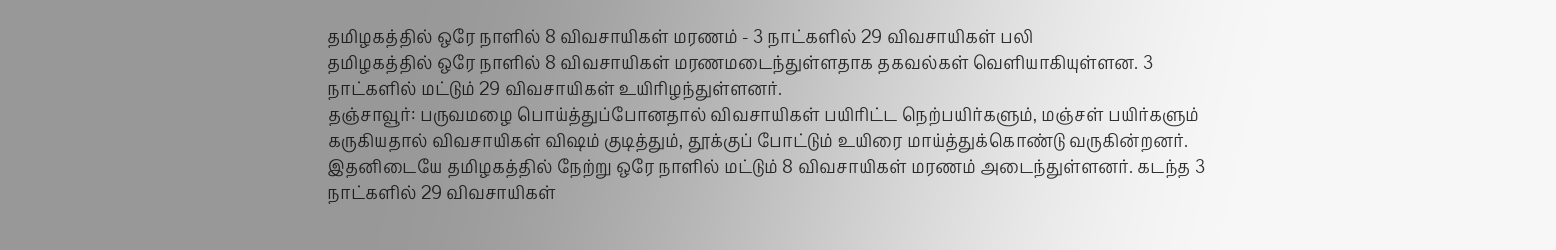தமிழகத்தில் ஒரே நாளில் 8 விவசாயிகள் மரணம் - 3 நாட்களில் 29 விவசாயிகள் பலி
தமிழகத்தில் ஒரே நாளில் 8 விவசாயிகள் மரணமடைந்துள்ளதாக தகவல்கள் வெளியாகியுள்ளன. 3 நாட்களில் மட்டும் 29 விவசாயிகள் உயிரிழந்துள்ளனர்.
தஞ்சாவூர்: பருவமழை பொய்த்துப்போனதால் விவசாயிகள் பயிரிட்ட நெற்பயிர்களும், மஞ்சள் பயிர்களும் கருகியதால் விவசாயிகள் விஷம் குடித்தும், தூக்குப் போட்டும் உயிரை மாய்த்துக்கொண்டு வருகின்றனர். இதனிடையே தமிழகத்தில் நேற்று ஒரே நாளில் மட்டும் 8 விவசாயிகள் மரணம் அடைந்துள்ளனர். கடந்த 3 நாட்களில் 29 விவசாயிகள்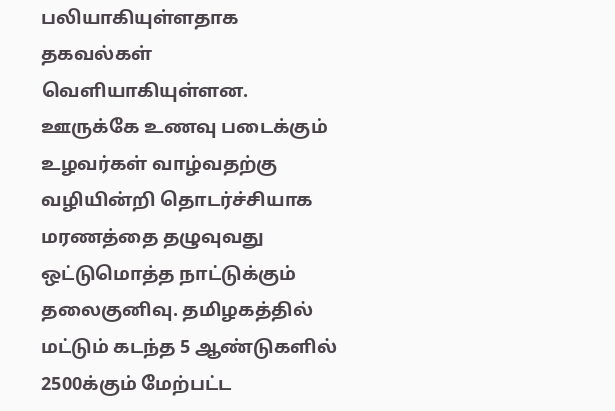பலியாகியுள்ளதாக தகவல்கள் வெளியாகியுள்ளன.
ஊருக்கே உணவு படைக்கும் உழவர்கள் வாழ்வதற்கு வழியின்றி தொடர்ச்சியாக மரணத்தை தழுவுவது ஒட்டுமொத்த நாட்டுக்கும் தலைகுனிவு. தமிழகத்தில் மட்டும் கடந்த 5 ஆண்டுகளில் 2500க்கும் மேற்பட்ட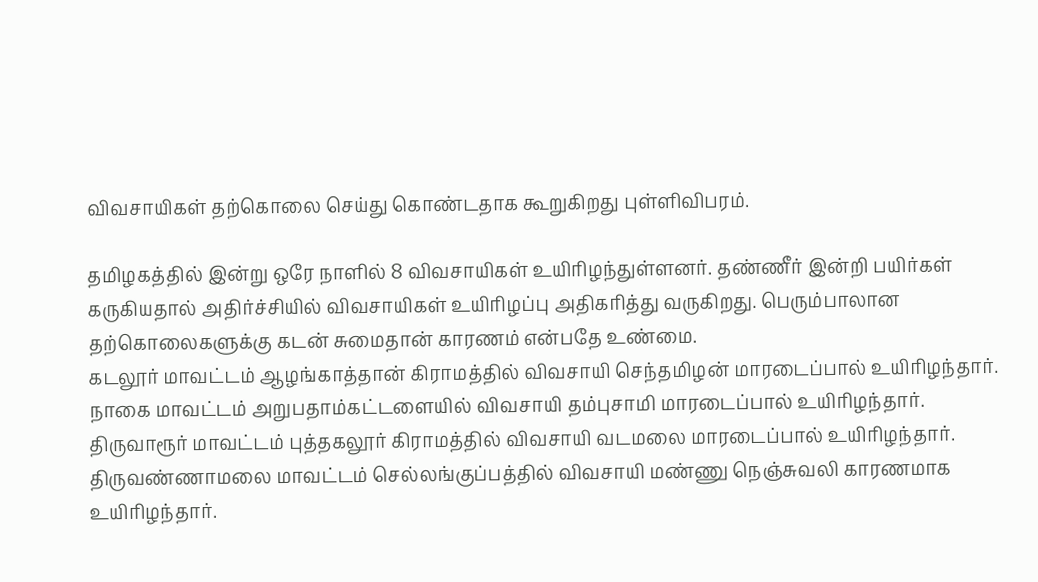விவசாயிகள் தற்கொலை செய்து கொண்டதாக கூறுகிறது புள்ளிவிபரம்.

தமிழகத்தில் இன்று ஒரே நாளில் 8 விவசாயிகள் உயிரிழந்துள்ளனர். தண்ணீர் இன்றி பயிர்கள் கருகியதால் அதிர்ச்சியில் விவசாயிகள் உயிரிழப்பு அதிகரித்து வருகிறது. பெரும்பாலான தற்கொலைகளுக்கு கடன் சுமைதான் காரணம் என்பதே உண்மை.
கடலூர் மாவட்டம் ஆழங்காத்தான் கிராமத்தில் விவசாயி செந்தமிழன் மாரடைப்பால் உயிரிழந்தார். நாகை மாவட்டம் அறுபதாம்கட்டளையில் விவசாயி தம்புசாமி மாரடைப்பால் உயிரிழந்தார்.
திருவாரூர் மாவட்டம் புத்தகலூர் கிராமத்தில் விவசாயி வடமலை மாரடைப்பால் உயிரிழந்தார். திருவண்ணாமலை மாவட்டம் செல்லங்குப்பத்தில் விவசாயி மண்ணு நெஞ்சுவலி காரணமாக உயிரிழந்தார்.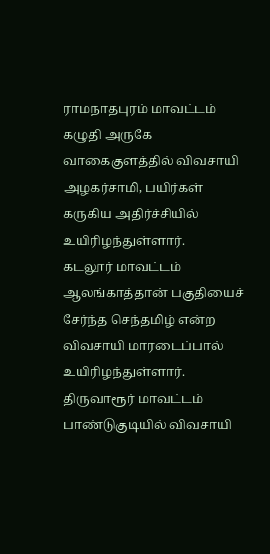ராமநாதபுரம் மாவட்டம் கழுதி அருகே வாகைகுளத்தில் விவசாயி அழகர்சாமி, பயிர்கள் கருகிய அதிர்ச்சியில் உயிரிழந்துள்ளார்.
கடலூர் மாவட்டம் ஆலங்காத்தான் பகுதியைச் சேர்ந்த செந்தமிழ் என்ற விவசாயி மாரடைப்பால் உயிரிழந்துள்ளார். திருவாரூர் மாவட்டம் பாண்டுகுடியில் விவசாயி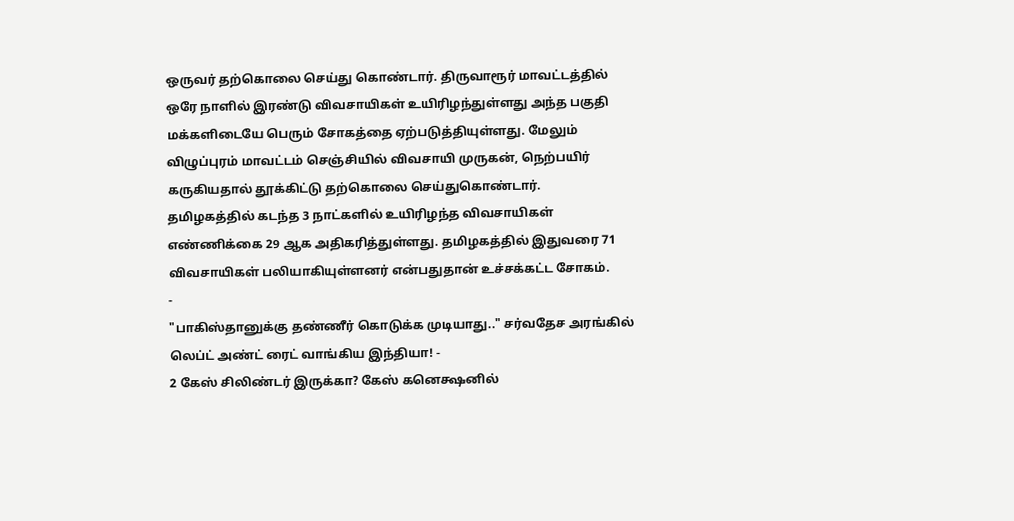ஒருவர் தற்கொலை செய்து கொண்டார். திருவாரூர் மாவட்டத்தில் ஒரே நாளில் இரண்டு விவசாயிகள் உயிரிழந்துள்ளது அந்த பகுதி மக்களிடையே பெரும் சோகத்தை ஏற்படுத்தியுள்ளது. மேலும் விழுப்புரம் மாவட்டம் செஞ்சியில் விவசாயி முருகன், நெற்பயிர் கருகியதால் தூக்கிட்டு தற்கொலை செய்துகொண்டார்.
தமிழகத்தில் கடந்த 3 நாட்களில் உயிரிழந்த விவசாயிகள் எண்ணிக்கை 29 ஆக அதிகரித்துள்ளது. தமிழகத்தில் இதுவரை 71 விவசாயிகள் பலியாகியுள்ளனர் என்பதுதான் உச்சக்கட்ட சோகம்.
-
"பாகிஸ்தானுக்கு தண்ணீர் கொடுக்க முடியாது.." சர்வதேச அரங்கில் லெப்ட் அண்ட் ரைட் வாங்கிய இந்தியா! -
2 கேஸ் சிலிண்டர் இருக்கா? கேஸ் கனெக்ஷனில்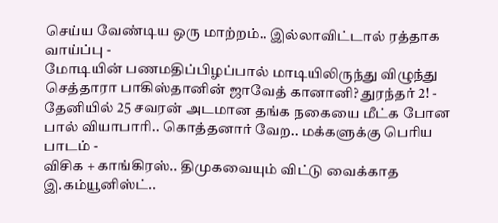செய்ய வேண்டிய ஒரு மாற்றம்.. இல்லாவிட்டால் ரத்தாக வாய்ப்பு -
மோடியின் பணமதிப்பிழப்பால் மாடியிலிருந்து விழுந்து செத்தாரா பாகிஸ்தானின் ஜாவேத் கானானி? துரந்தர் 2! -
தேனியில் 25 சவரன் அடமான தங்க நகையை மீட்க போன பால் வியாபாரி.. கொத்தனார் வேற.. மக்களுக்கு பெரிய பாடம் -
விசிக + காங்கிரஸ்.. திமுகவையும் விட்டு வைக்காத இ.கம்யூனிஸ்ட்..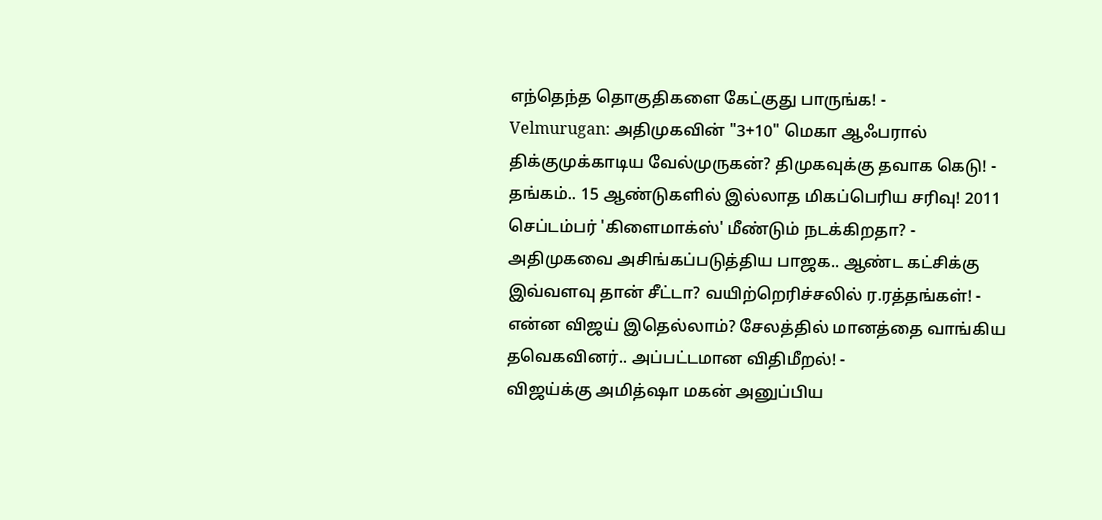எந்தெந்த தொகுதிகளை கேட்குது பாருங்க! -
Velmurugan: அதிமுகவின் "3+10" மெகா ஆஃபரால் திக்குமுக்காடிய வேல்முருகன்? திமுகவுக்கு தவாக கெடு! -
தங்கம்.. 15 ஆண்டுகளில் இல்லாத மிகப்பெரிய சரிவு! 2011 செப்டம்பர் 'கிளைமாக்ஸ்' மீண்டும் நடக்கிறதா? -
அதிமுகவை அசிங்கப்படுத்திய பாஜக.. ஆண்ட கட்சிக்கு இவ்வளவு தான் சீட்டா? வயிற்றெரிச்சலில் ர.ரத்தங்கள்! -
என்ன விஜய் இதெல்லாம்? சேலத்தில் மானத்தை வாங்கிய தவெகவினர்.. அப்பட்டமான விதிமீறல்! -
விஜய்க்கு அமித்ஷா மகன் அனுப்பிய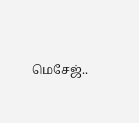மெசேஜ்..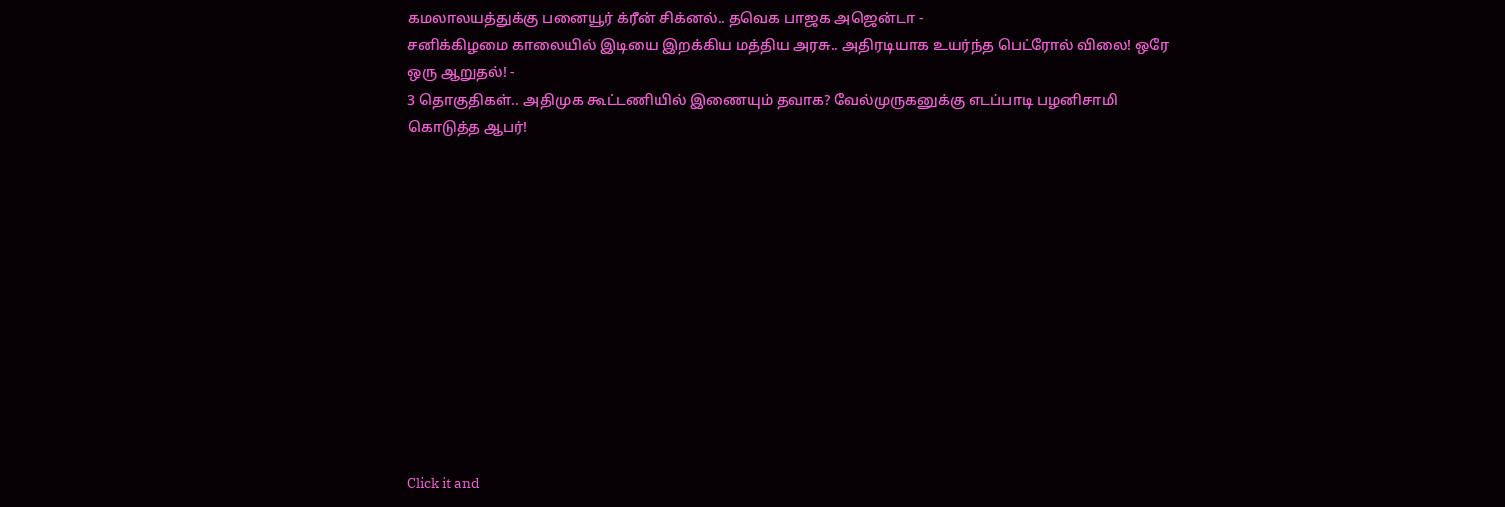கமலாலயத்துக்கு பனையூர் க்ரீன் சிக்னல்.. தவெக பாஜக அஜென்டா -
சனிக்கிழமை காலையில் இடியை இறக்கிய மத்திய அரசு.. அதிரடியாக உயர்ந்த பெட்ரோல் விலை! ஒரே ஒரு ஆறுதல்! -
3 தொகுதிகள்.. அதிமுக கூட்டணியில் இணையும் தவாக? வேல்முருகனுக்கு எடப்பாடி பழனிசாமி கொடுத்த ஆபர்!












Click it and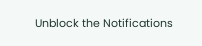Unblock the Notifications